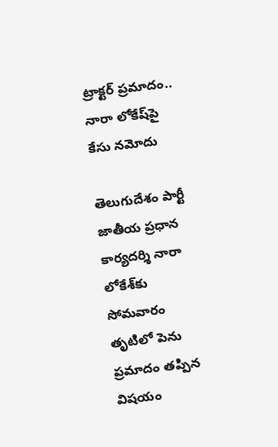ట్రాక్టర్ ప్రమాదం.. నారా లోకేష్‌పై కేసు నమోదు

తెలుగుదేశం పార్టీ జాతీయ ప్రధాన కార్యదర్శి నారా లోకేశ్‌కు సోమవారం తృటిలో పెను ప్రమాదం తప్పిన విషయం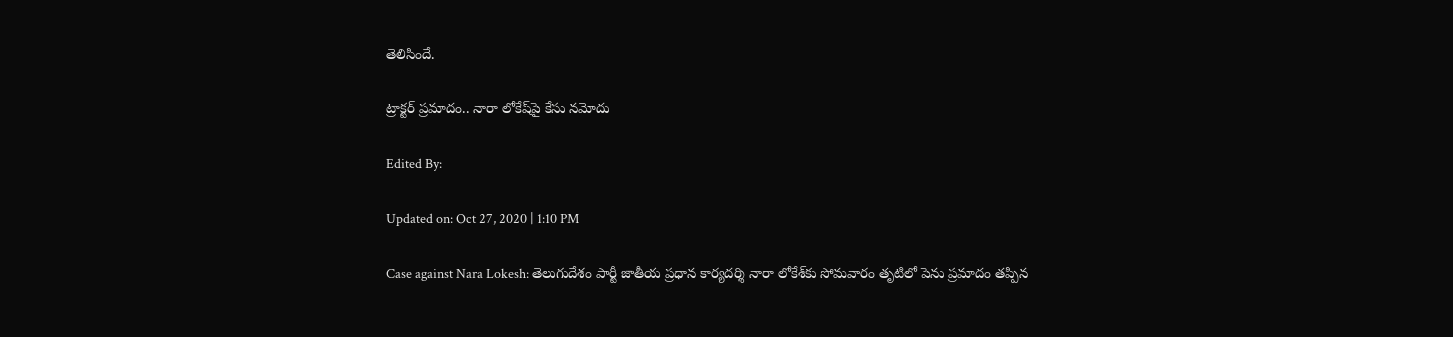తెలిసిందే.

ట్రాక్టర్ ప్రమాదం.. నారా లోకేష్‌పై కేసు నమోదు

Edited By:

Updated on: Oct 27, 2020 | 1:10 PM

Case against Nara Lokesh: తెలుగుదేశం పార్టీ జాతీయ ప్రధాన కార్యదర్శి నారా లోకేశ్‌కు సోమవారం తృటిలో పెను ప్రమాదం తప్పిన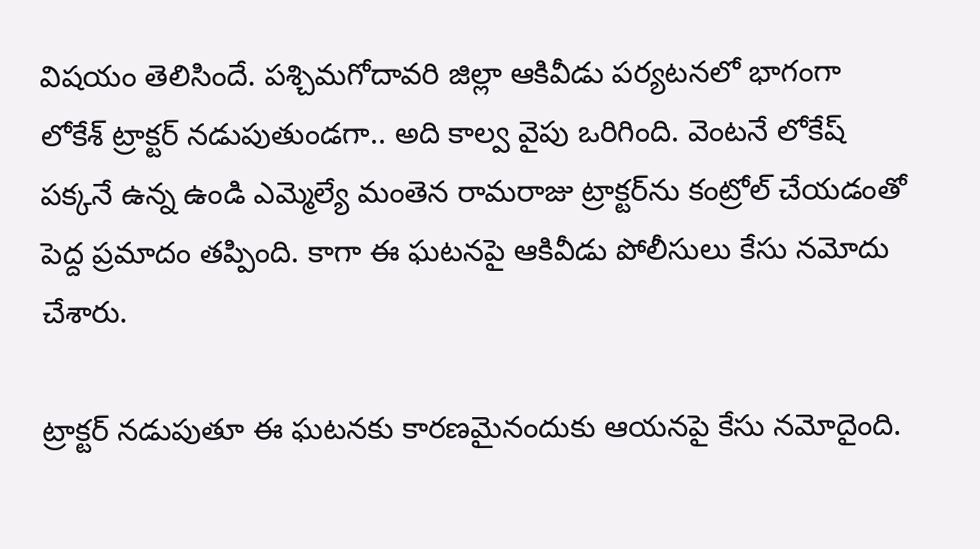విషయం తెలిసిందే. పశ్చిమగోదావరి జిల్లా ఆకివీడు పర్యటనలో భాగంగా లోకేశ్‌ ట్రాక్టర్‌ నడుపుతుండగా.. అది కాల్వ వైపు ఒరిగింది. వెంటనే లోకేష్‌ పక్కనే ఉన్న ఉండి ఎమ్మెల్యే మంతెన రామరాజు ట్రాక్టర్‌ను కంట్రోల్‌ చేయడంతో పెద్ద ప్రమాదం తప్పింది. కాగా ఈ ఘటనపై ఆకివీడు పోలీసులు కేసు నమోదు చేశారు.

ట్రాక్టర్ నడుపుతూ ఈ ఘటనకు కారణమైనందుకు ఆయనపై కేసు నమోదైంది.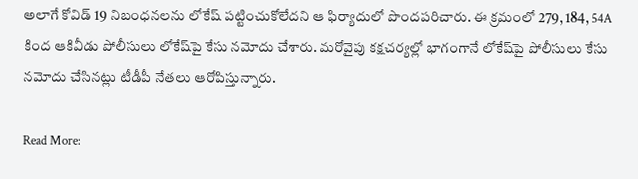అలాగే కోవిడ్‌ 19 నిబంధనలను లోకేష్ పట్టించుకోలేదని ఆ ఫిర్యాదులో పొందపరిచారు. ఈ క్రమంలో 279, 184, 54A కింద ఆకివీడు పోలీసులు లోకేష్‌పై కేసు నమోదు చేశారు. మరోవైపు కక్షచర్యల్లో భాగంగానే లోకేష్‌పై పోలీసులు కేసు నమోదు చేసినట్లు టీడీపీ నేతలు ఆరోపిస్తున్నారు.

Read More: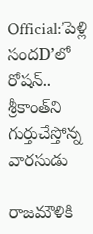Official:’పెళ్లి సందD’లో రోషన్‌.. శ్రీకాంత్‌ని గుర్తుచేస్తోన్న వారసుడు

రాజమౌళికి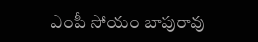ఎంపీ సోయం బాపురావు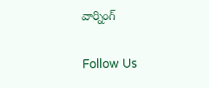వార్నింగ్‌

Follow Us